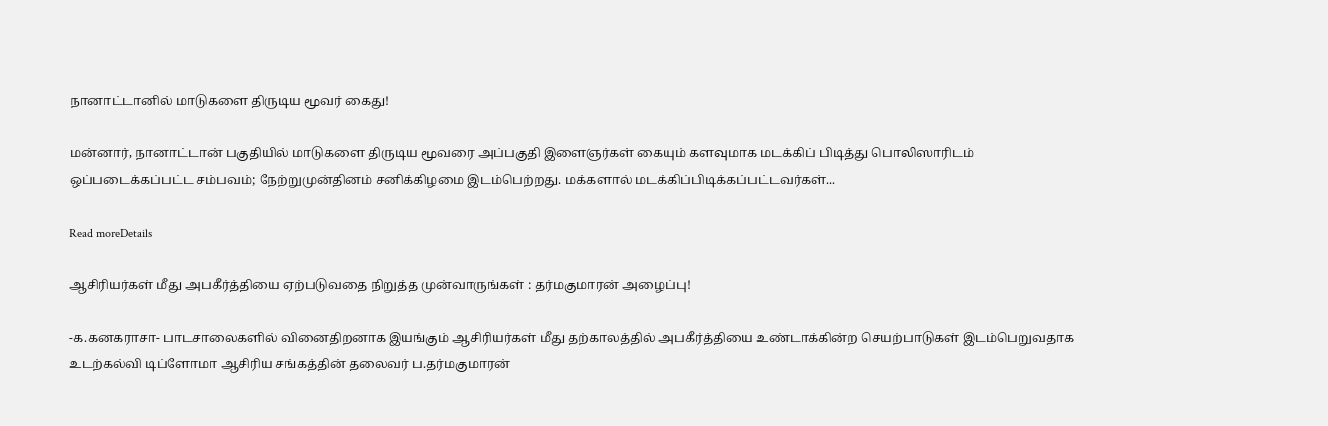நானாட்டானில் மாடுகளை திருடிய மூவர் கைது!

மன்னார், நானாட்டான் பகுதியில் மாடுகளை திருடிய மூவரை அப்பகுதி இளைஞர்கள் கையும் களவுமாக மடக்கிப் பிடித்து பொலிஸாரிடம் ஒப்படைக்கப்பட்ட சம்பவம்; நேற்றுமுன்தினம் சனிக்கிழமை இடம்பெற்றது. மக்களால் மடக்கிப்பிடிக்கப்பட்டவர்கள்...

Read moreDetails

ஆசிரியர்கள் மீது அபகீர்த்தியை ஏற்படுவதை நிறுத்த முன்வாருங்கள் : தர்மகுமாரன் அழைப்பு!

-க.கனகராசா- பாடசாலைகளில் வினைதிறனாக இயங்கும் ஆசிரியர்கள் மீது தற்காலத்தில் அபகீர்த்தியை உண்டாக்கின்ற செயற்பாடுகள் இடம்பெறுவதாக உடற்கல்வி டிப்ளோமா ஆசிரிய சங்கத்தின் தலைவர் ப.தர்மகுமாரன்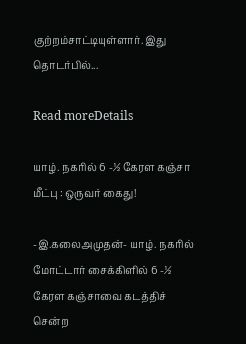குற்றம்சாட்டியுள்ளார். இது தொடர்பில்...

Read moreDetails

யாழ். நகரில் 6 -½ கேரள கஞ்சா மீட்பு : ஒருவர் கைது!

-இ.கலைஅமுதன்- யாழ். நகரில் மோட்டார் சைக்கிளில் 6 -½ கேரள கஞ்சாவை கடத்திச் சென்ற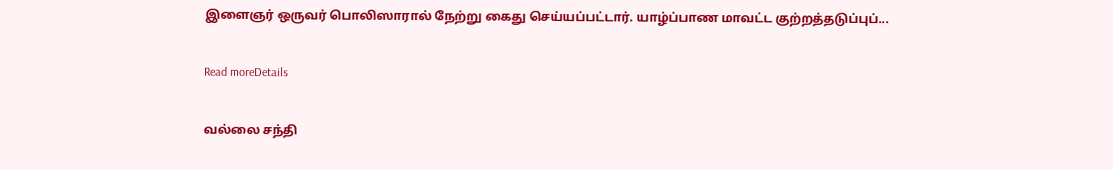இளைஞர் ஒருவர் பொலிஸாரால் நேற்று கைது செய்யப்பட்டார். யாழ்ப்பாண மாவட்ட குற்றத்தடுப்புப்...

Read moreDetails

வல்லை சந்தி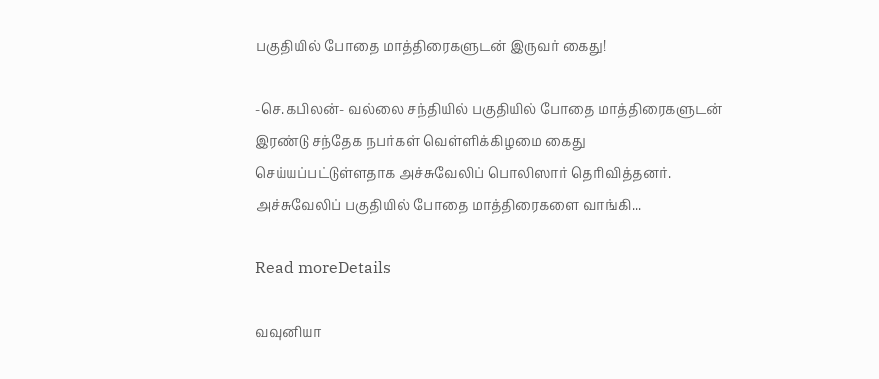பகுதியில் போதை மாத்திரைகளுடன் இருவர் கைது!

-செ.கபிலன்- வல்லை சந்தியில் பகுதியில் போதை மாத்திரைகளுடன் இரண்டு சந்தேக நபர்கள் வெள்ளிக்கிழமை கைது செய்யப்பட்டுள்ளதாக அச்சுவேலிப் பொலிஸார் தெரிவித்தனர். அச்சுவேலிப் பகுதியில் போதை மாத்திரைகளை வாங்கி...

Read moreDetails

வவுனியா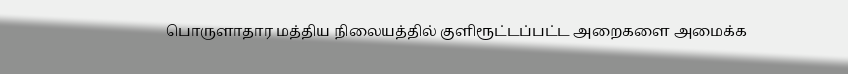பொருளாதார மத்திய நிலையத்தில் குளிரூட்டப்பட்ட அறைகளை அமைக்க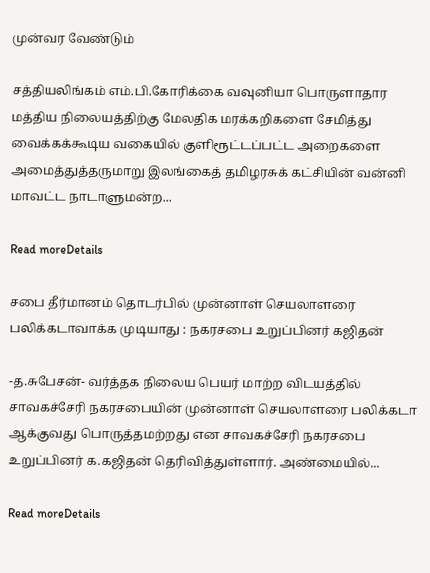முன்வர வேண்டும்

சத்தியலிங்கம் எம்.பி.கோரிக்கை வவுனியா பொருளாதார மத்திய நிலையத்திற்கு மேலதிக மரக்கறிகளை சேமித்து வைக்கக்கூடிய வகையில் குளிரூட்டப்பட்ட அறைகளை அமைத்துத்தருமாறு இலங்கைத் தமிழரசுக் கட்சியின் வன்னி மாவட்ட நாடாளுமன்ற...

Read moreDetails

சபை தீர்மானம் தொடர்பில் முன்னாள் செயலாளரை பலிக்கடாவாக்க முடியாது : நகரசபை உறுப்பினர் கஜிதன்

-த.சுபேசன்- வர்த்தக நிலைய பெயர் மாற்ற விடயத்தில் சாவகச்சேரி நகரசபையின் முன்னாள் செயலாளரை பலிக்கடா ஆக்குவது பொருத்தமற்றது என சாவகச்சேரி நகரசபை உறுப்பினர் க.கஜிதன் தெரிவித்துள்ளார். அண்மையில்...

Read moreDetails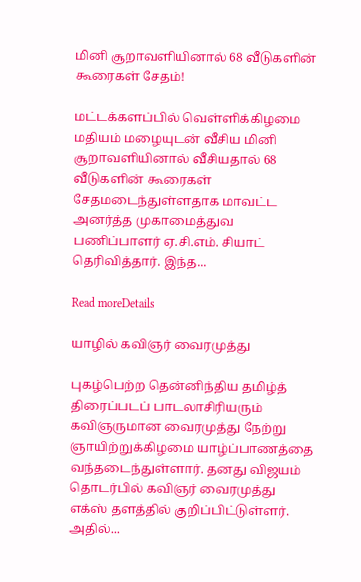மினி சூறாவளியினால் 68 வீடுகளின் கூரைகள் சேதம்!

மட்டக்களப்பில் வெள்ளிக்கிழமை மதியம் மழையுடன் வீசிய மினி சூறாவளியினால் வீசியதால் 68 வீடுகளின் கூரைகள் சேதமடைந்துள்ளதாக மாவட்ட அனர்த்த முகாமைத்துவ பணிப்பாளர் ஏ.சி.எம். சியாட் தெரிவித்தார். இந்த...

Read moreDetails

யாழில் கவிஞர் வைரமுத்து

புகழ்பெற்ற தென்னிந்திய தமிழ்த் திரைப்படப் பாடலாசிரியரும் கவிஞருமான வைரமுத்து நேற்று ஞாயிற்றுக்கிழமை யாழ்ப்பாணத்தை வந்தடைந்துள்ளார். தனது விஜயம் தொடர்பில் கவிஞர் வைரமுத்து எக்ஸ் தளத்தில் குறிப்பிட்டுள்ளர். அதில்...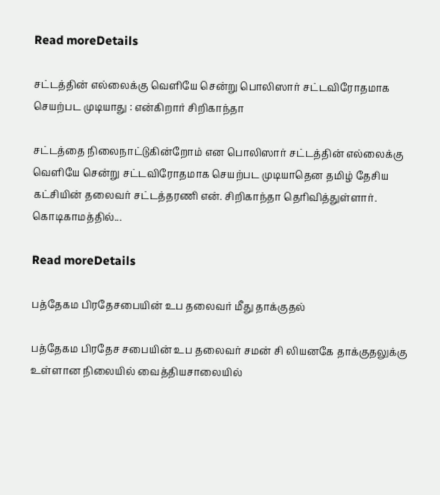Read moreDetails

சட்டத்தின் எல்லைக்கு வெளியே சென்று பொலிஸார் சட்டவிரோதமாக செயற்பட முடியாது : என்கிறார் சிறிகாந்தா

சட்டத்தை நிலைநாட்டுகின்றோம் என பொலிஸார் சட்டத்தின் எல்லைக்கு வெளியே சென்று சட்டவிரோதமாக செயற்பட முடியாதென தமிழ் தேசிய கட்சியின் தலைவர் சட்டத்தரணி என். சிறிகாந்தா தெரிவித்துள்ளார். கொடிகாமத்தில்...

Read moreDetails

பத்தேகம பிரதேசபையின் உப தலைவர் மீது தாக்குதல்

பத்தேகம பிரதேச சபையின் உப தலைவர் சமன் சி லியனகே தாக்குதலுக்கு உள்ளான நிலையில் வைத்தியசாலையில்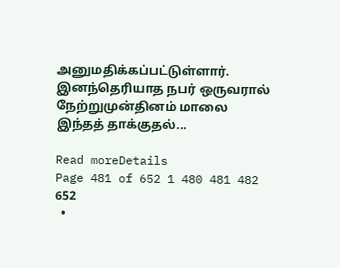அனுமதிக்கப்பட்டுள்ளார். இனந்தெரியாத நபர் ஒருவரால் நேற்றுமுன்தினம் மாலை இந்தத் தாக்குதல்...

Read moreDetails
Page 481 of 652 1 480 481 482 652
  •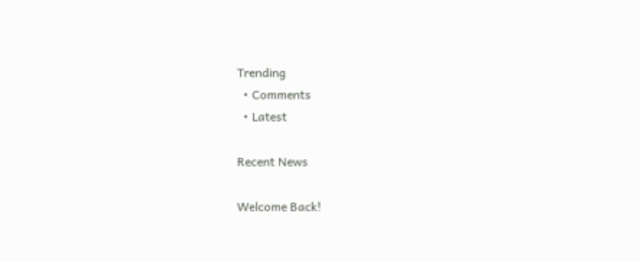Trending
  • Comments
  • Latest

Recent News

Welcome Back!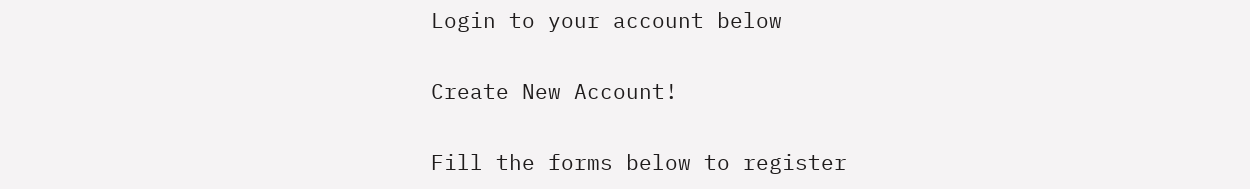Login to your account below

Create New Account!

Fill the forms below to register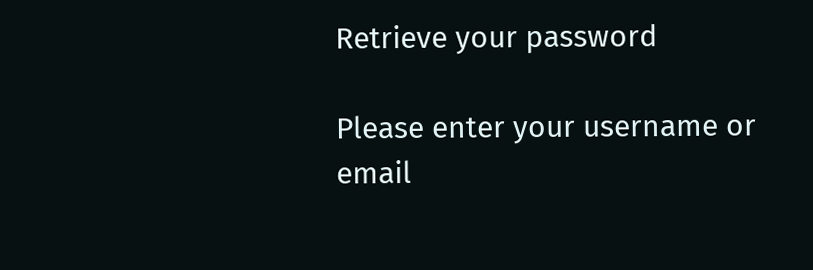Retrieve your password

Please enter your username or email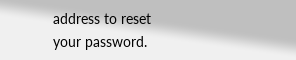address to reset your password.